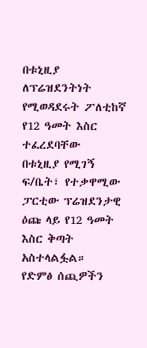በቱኒዚያ ለፕሬዝደንትነት የሚወዳደሩት ፖለቲከኛ የ12 ዓመት እስር ተፈረደባቸው
በቱኒዚያ የሚገኝ ፍ/ቤት፣ የተቃዋሚው ፓርቲው ፕሬዝደንታዊ ዕጩ ላይ የ12 ዓመት እስር ቅጣት አስተላልፏል።
የድምፅ ሰጪዎችን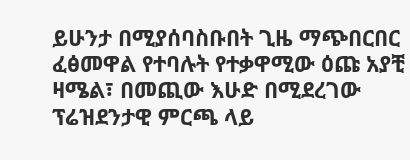ይሁንታ በሚያሰባስቡበት ጊዜ ማጭበርበር ፈፅመዋል የተባሉት የተቃዋሚው ዕጩ አያቺ ዛሜል፣ በመጪው እሁድ በሚደረገው ፕሬዝደንታዊ ምርጫ ላይ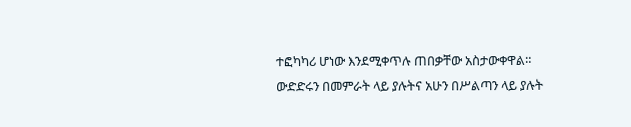ተፎካካሪ ሆነው እንደሚቀጥሉ ጠበቃቸው አስታውቀዋል።
ውድድሩን በመምራት ላይ ያሉትና አሁን በሥልጣን ላይ ያሉት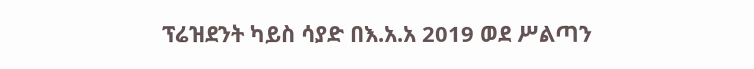ፕሬዝደንት ካይስ ሳያድ በእ.አ.አ 2019 ወደ ሥልጣን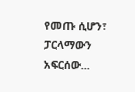የመጡ ሲሆን፣ ፓርላማውን አፍርሰው...